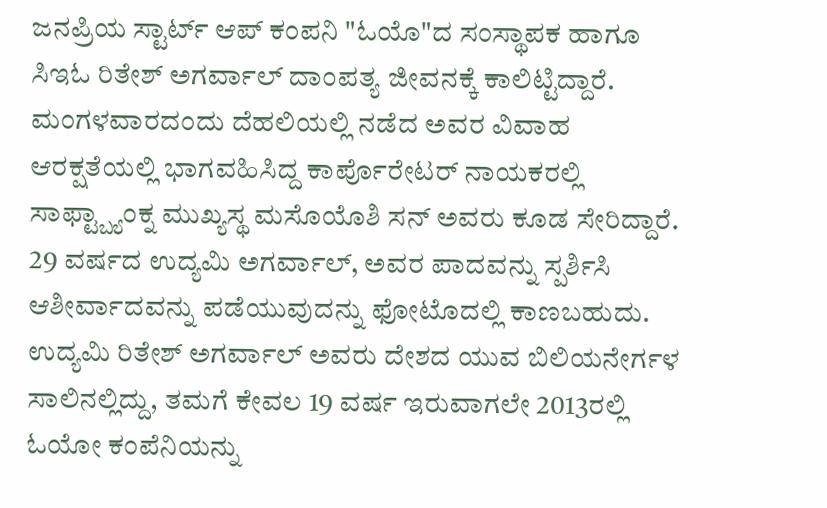ಜನಪ್ರಿಯ ಸ್ಟಾರ್ಟ್ ಆಪ್ ಕಂಪನಿ "ಓಯೊ"ದ ಸಂಸ್ಥಾಪಕ ಹಾಗೂ ಸಿಇಓ ರಿತೇಶ್ ಅಗರ್ವಾಲ್ ದಾಂಪತ್ಯ ಜೀವನಕ್ಕೆ ಕಾಲಿಟ್ಟಿದ್ದಾರೆ. ಮಂಗಳವಾರದಂದು ದೆಹಲಿಯಲ್ಲಿ ನಡೆದ ಅವರ ವಿವಾಹ ಆರಕ್ಷತೆಯಲ್ಲಿ ಭಾಗವಹಿಸಿದ್ದ ಕಾರ್ಪೊರೇಟರ್ ನಾಯಕರಲ್ಲಿ ಸಾಫ್ಟ್ಬ್ಯಾಂಕ್ನ ಮುಖ್ಯಸ್ಥ ಮಸೊಯೊಶಿ ಸನ್ ಅವರು ಕೂಡ ಸೇರಿದ್ದಾರೆ. 29 ವರ್ಷದ ಉದ್ಯಮಿ ಅಗರ್ವಾಲ್, ಅವರ ಪಾದವನ್ನು ಸ್ಪರ್ಶಿಸಿ ಆಶೀರ್ವಾದವನ್ನು ಪಡೆಯುವುದನ್ನು ಫೋಟೊದಲ್ಲಿ ಕಾಣಬಹುದು.
ಉದ್ಯಮಿ ರಿತೇಶ್ ಅಗರ್ವಾಲ್ ಅವರು ದೇಶದ ಯುವ ಬಿಲಿಯನೇರ್ಗಳ ಸಾಲಿನಲ್ಲಿದ್ದು, ತಮಗೆ ಕೇವಲ 19 ವರ್ಷ ಇರುವಾಗಲೇ 2013ರಲ್ಲಿ ಓಯೋ ಕಂಪೆನಿಯನ್ನು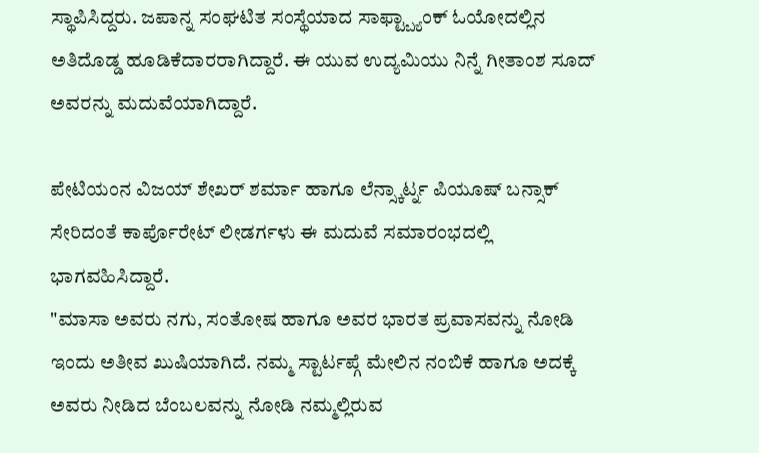ಸ್ಥಾಪಿಸಿದ್ದರು. ಜಪಾನ್ನ ಸಂಘಟಿತ ಸಂಸ್ಥೆಯಾದ ಸಾಫ್ಟ್ಬ್ಯಾಂಕ್ ಓಯೋದಲ್ಲಿನ ಅತಿದೊಡ್ಡ ಹೂಡಿಕೆದಾರರಾಗಿದ್ದಾರೆ. ಈ ಯುವ ಉದ್ಯಮಿಯು ನಿನ್ನೆ ಗೀತಾಂಶ ಸೂದ್ ಅವರನ್ನು ಮದುವೆಯಾಗಿದ್ದಾರೆ.

ಪೇಟಿಯಂನ ವಿಜಯ್ ಶೇಖರ್ ಶರ್ಮಾ ಹಾಗೂ ಲೆನ್ಸ್ಕಾರ್ಟ್ನ ಪಿಯೂಷ್ ಬನ್ಸಾಕ್ ಸೇರಿದಂತೆ ಕಾರ್ಪೊರೇಟ್ ಲೀಡರ್ಗಳು ಈ ಮದುವೆ ಸಮಾರಂಭದಲ್ಲಿ ಭಾಗವಹಿಸಿದ್ದಾರೆ.
"ಮಾಸಾ ಅವರು ನಗು, ಸಂತೋಷ ಹಾಗೂ ಅವರ ಭಾರತ ಪ್ರವಾಸವನ್ನು ನೋಡಿ ಇಂದು ಅತೀವ ಖುಷಿಯಾಗಿದೆ. ನಮ್ಮ ಸ್ಟಾರ್ಟಪ್ಗೆ ಮೇಲಿನ ನಂಬಿಕೆ ಹಾಗೂ ಅದಕ್ಕೆ ಅವರು ನೀಡಿದ ಬೆಂಬಲವನ್ನು ನೋಡಿ ನಮ್ಮಲ್ಲಿರುವ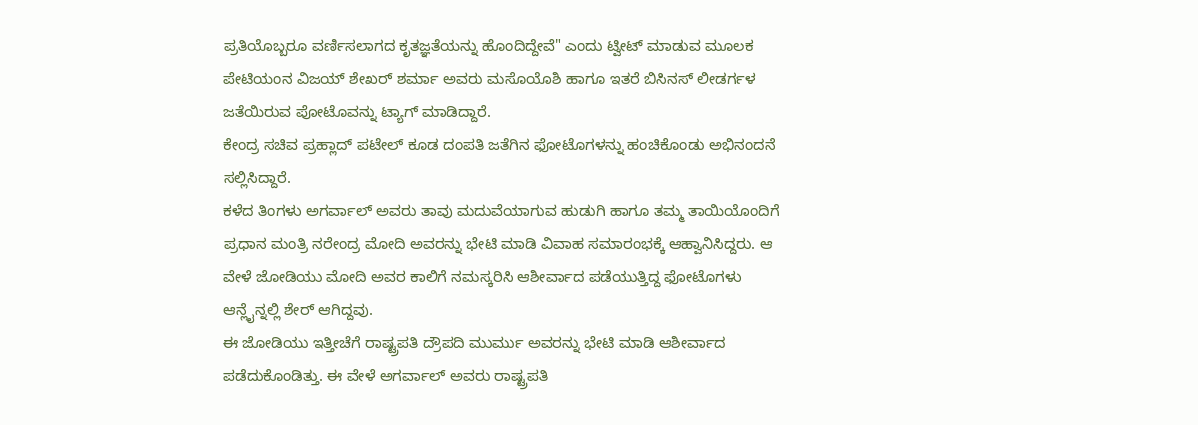ಪ್ರತಿಯೊಬ್ಬರೂ ವರ್ಣಿಸಲಾಗದ ಕೃತಜ್ಞತೆಯನ್ನು ಹೊಂದಿದ್ದೇವೆ" ಎಂದು ಟ್ವೀಟ್ ಮಾಡುವ ಮೂಲಕ ಪೇಟಿಯಂನ ವಿಜಯ್ ಶೇಖರ್ ಶರ್ಮಾ ಅವರು ಮಸೊಯೊಶಿ ಹಾಗೂ ಇತರೆ ಬಿಸಿನಸ್ ಲೀಡರ್ಗಳ ಜತೆಯಿರುವ ಪೋಟೊವನ್ನು ಟ್ಯಾಗ್ ಮಾಡಿದ್ದಾರೆ.
ಕೇಂದ್ರ ಸಚಿವ ಪ್ರಹ್ಲಾದ್ ಪಟೇಲ್ ಕೂಡ ದಂಪತಿ ಜತೆಗಿನ ಫೋಟೊಗಳನ್ನು ಹಂಚಿಕೊಂಡು ಅಭಿನಂದನೆ ಸಲ್ಲಿಸಿದ್ದಾರೆ.
ಕಳೆದ ತಿಂಗಳು ಅಗರ್ವಾಲ್ ಅವರು ತಾವು ಮದುವೆಯಾಗುವ ಹುಡುಗಿ ಹಾಗೂ ತಮ್ಮ ತಾಯಿಯೊಂದಿಗೆ ಪ್ರಧಾನ ಮಂತ್ರಿ ನರೇಂದ್ರ ಮೋದಿ ಅವರನ್ನು ಭೇಟಿ ಮಾಡಿ ವಿವಾಹ ಸಮಾರಂಭಕ್ಕೆ ಆಹ್ವಾನಿಸಿದ್ದರು. ಆ ವೇಳೆ ಜೋಡಿಯು ಮೋದಿ ಅವರ ಕಾಲಿಗೆ ನಮಸ್ಕರಿಸಿ ಆಶೀರ್ವಾದ ಪಡೆಯುತ್ತಿದ್ದ ಫೋಟೊಗಳು ಆನ್ಲೈನ್ನಲ್ಲಿ ಶೇರ್ ಆಗಿದ್ದವು.
ಈ ಜೋಡಿಯು ಇತ್ತೀಚೆಗೆ ರಾಷ್ಟ್ರಪತಿ ದ್ರೌಪದಿ ಮುರ್ಮು ಅವರನ್ನು ಭೇಟಿ ಮಾಡಿ ಆಶೀರ್ವಾದ ಪಡೆದುಕೊಂಡಿತ್ತು. ಈ ವೇಳೆ ಅಗರ್ವಾಲ್ ಅವರು ರಾಷ್ಟ್ರಪತಿ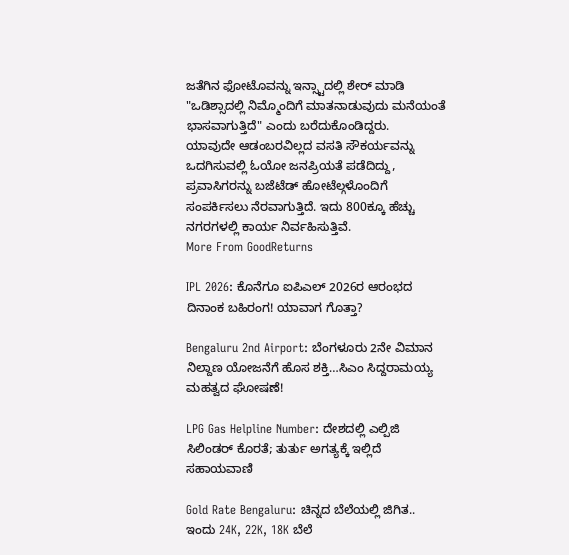ಜತೆಗಿನ ಫೋಟೊವನ್ನು ಇನ್ಸ್ಟಾದಲ್ಲಿ ಶೇರ್ ಮಾಡಿ "ಒಡಿಶ್ಸಾದಲ್ಲಿ ನಿಮ್ಮೊಂದಿಗೆ ಮಾತನಾಡುವುದು ಮನೆಯಂತೆ ಭಾಸವಾಗುತ್ತಿದೆ" ಎಂದು ಬರೆದುಕೊಂಡಿದ್ದರು.
ಯಾವುದೇ ಆಡಂಬರವಿಲ್ಲದ ವಸತಿ ಸೌಕರ್ಯವನ್ನು ಒದಗಿಸುವಲ್ಲಿ ಓಯೋ ಜನಪ್ರಿಯತೆ ಪಡೆದಿದ್ದು, ಪ್ರವಾಸಿಗರನ್ನು ಬಜೆಟೆಡ್ ಹೋಟೆಲ್ಗಳೊಂದಿಗೆ ಸಂಪರ್ಕಿಸಲು ನೆರವಾಗುತ್ತಿದೆ. ಇದು 800ಕ್ಕೂ ಹೆಚ್ಚು ನಗರಗಳಲ್ಲಿ ಕಾರ್ಯ ನಿರ್ವಹಿಸುತ್ತಿವೆ.
More From GoodReturns

IPL 2026: ಕೊನೆಗೂ ಐಪಿಎಲ್ 2026ರ ಆರಂಭದ ದಿನಾಂಕ ಬಹಿರಂಗ! ಯಾವಾಗ ಗೊತ್ತಾ?

Bengaluru 2nd Airport: ಬೆಂಗಳೂರು 2ನೇ ವಿಮಾನ ನಿಲ್ದಾಣ ಯೋಜನೆಗೆ ಹೊಸ ಶಕ್ತಿ…ಸಿಎಂ ಸಿದ್ದರಾಮಯ್ಯ ಮಹತ್ವದ ಘೋಷಣೆ!

LPG Gas Helpline Number: ದೇಶದಲ್ಲಿ ಎಲ್ಪಿಜಿ ಸಿಲಿಂಡರ್ ಕೊರತೆ; ತುರ್ತು ಅಗತ್ಯಕ್ಕೆ ಇಲ್ಲಿದೆ ಸಹಾಯವಾಣಿ

Gold Rate Bengaluru: ಚಿನ್ನದ ಬೆಲೆಯಲ್ಲಿ ಜಿಗಿತ.. ಇಂದು 24K, 22K, 18K ಬೆಲೆ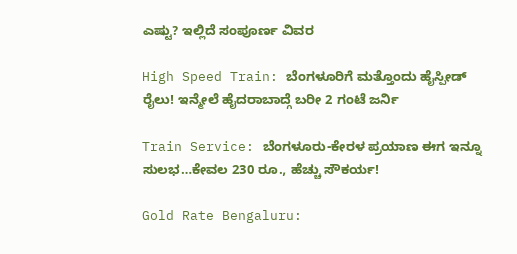ಎಷ್ಟು? ಇಲ್ಲಿದೆ ಸಂಪೂರ್ಣ ವಿವರ

High Speed Train: ಬೆಂಗಳೂರಿಗೆ ಮತ್ತೊಂದು ಹೈಸ್ಪೀಡ್ ರೈಲು! ಇನ್ಮೇಲೆ ಹೈದರಾಬಾದ್ಗೆ ಬರೀ 2 ಗಂಟೆ ಜರ್ನಿ

Train Service: ಬೆಂಗಳೂರು-ಕೇರಳ ಪ್ರಯಾಣ ಈಗ ಇನ್ನೂ ಸುಲಭ…ಕೇವಲ 230 ರೂ., ಹೆಚ್ಚು ಸೌಕರ್ಯ!

Gold Rate Bengaluru: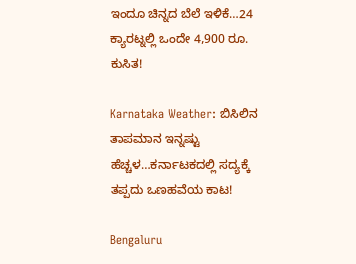ಇಂದೂ ಚಿನ್ನದ ಬೆಲೆ ಇಳಿಕೆ…24 ಕ್ಯಾರಟ್ನಲ್ಲಿ ಒಂದೇ 4,900 ರೂ. ಕುಸಿತ!

Karnataka Weather: ಬಿಸಿಲಿನ ತಾಪಮಾನ ಇನ್ನಷ್ಟು ಹೆಚ್ಚಳ…ಕರ್ನಾಟಕದಲ್ಲಿ ಸದ್ಯಕ್ಕೆ ತಪ್ಪದು ಒಣಹವೆಯ ಕಾಟ!

Bengaluru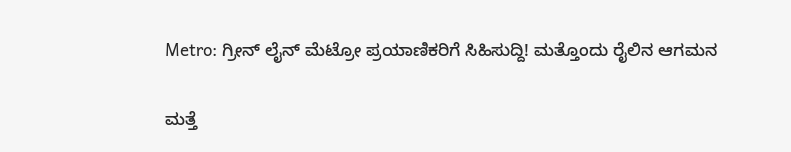Metro: ಗ್ರೀನ್ ಲೈನ್ ಮೆಟ್ರೋ ಪ್ರಯಾಣಿಕರಿಗೆ ಸಿಹಿಸುದ್ದಿ! ಮತ್ತೊಂದು ರೈಲಿನ ಆಗಮನ

ಮತ್ತೆ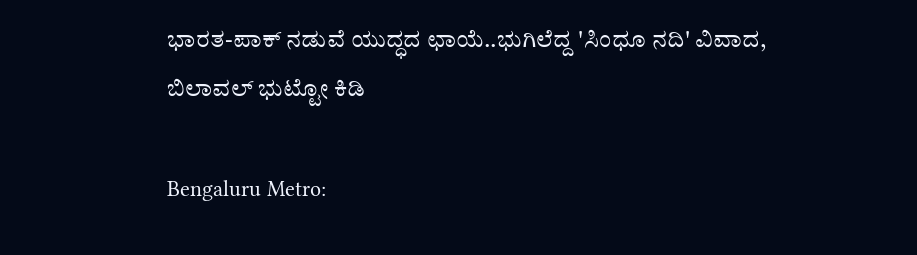ಭಾರತ-ಪಾಕ್ ನಡುವೆ ಯುದ್ಧದ ಛಾಯೆ..ಭುಗಿಲೆದ್ದ 'ಸಿಂಧೂ ನದಿ' ವಿವಾದ, ಬಿಲಾವಲ್ ಭುಟ್ಟೋ ಕಿಡಿ

Bengaluru Metro: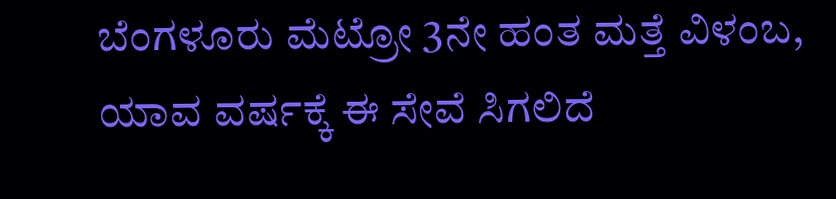ಬೆಂಗಳೂರು ಮೆಟ್ರೋ 3ನೇ ಹಂತ ಮತ್ತೆ ವಿಳಂಬ, ಯಾವ ವರ್ಷಕ್ಕೆ ಈ ಸೇವೆ ಸಿಗಲಿದೆ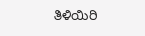ತಿಳಿಯಿರಿ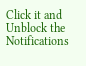Click it and Unblock the Notifications